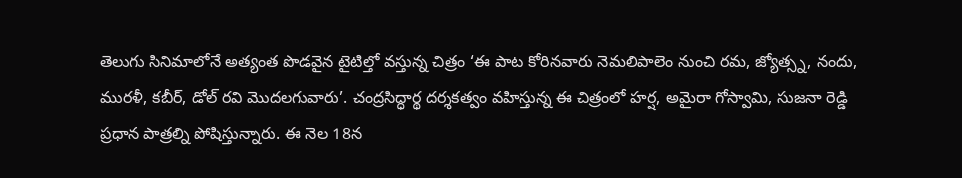తెలుగు సినిమాలోనే అత్యంత పొడవైన టైటిల్తో వస్తున్న చిత్రం ‘ఈ పాట కోరినవారు నెమలిపాలెం నుంచి రమ, జ్యోత్స్న, నందు, మురళీ, కబీర్, డోల్ రవి మొదలగువారు’. చంద్రసిద్ధార్థ దర్శకత్వం వహిస్తున్న ఈ చిత్రంలో హర్ష, అమైరా గోస్వామి, సుజనా రెడ్డి ప్రధాన పాత్రల్ని పోషిస్తున్నారు. ఈ నెల 18న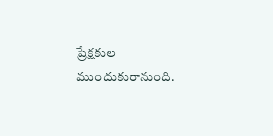ప్రేక్షకుల ముందుకురానుంది.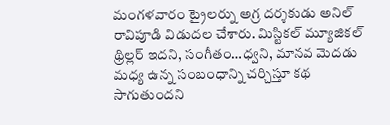మంగళవారం ట్రైలర్ను అగ్ర దర్శకుడు అనిల్ రావిపూడి విడుదల చేశారు. మిస్టికల్ మ్యూజికల్ థ్రిల్లర్ ఇదని, సంగీతం…ధ్వని, మానవ మెదడు మధ్య ఉన్న సంబంధాన్ని చర్చిస్తూ కథ సాగుతుందని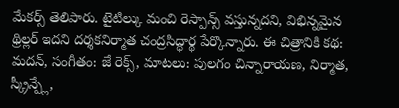మేకర్స్ తెలిపారు. టైటిల్కు మంచి రెస్పాన్స్ వస్తున్నదని, విభిన్నమైన థ్రిల్లర్ ఇదని దర్శకనిర్మాత చంద్రసిద్ధార్థ పేర్కొన్నారు. ఈ చిత్రానికి కథ: మదన్, సంగీతం: జే రెక్స్, మాటలు: పులగం చిన్నారాయణ, నిర్మాత, స్క్రీన్ప్లే,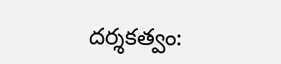దర్శకత్వం: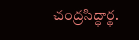చంద్రసిద్ధార్థ.